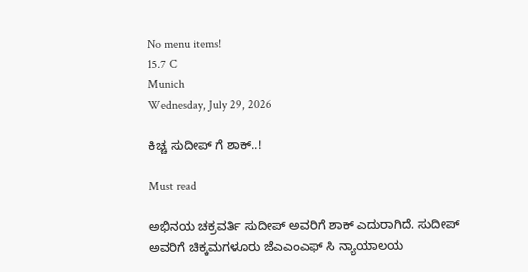No menu items!
15.7 C
Munich
Wednesday, July 29, 2026

ಕಿಚ್ಚ ಸುದೀಪ್ ಗೆ ಶಾಕ್..!

Must read

ಅಭಿನಯ ಚಕ್ರವರ್ತಿ ಸುದೀಪ್ ಅವರಿಗೆ ಶಾಕ್ ಎದುರಾಗಿದೆ. ಸುದೀಪ್ ಅವರಿಗೆ ಚಿಕ್ಕಮಗಳೂರು ಜೆಎಎಂಎಫ್ ಸಿ ನ್ಯಾಯಾಲಯ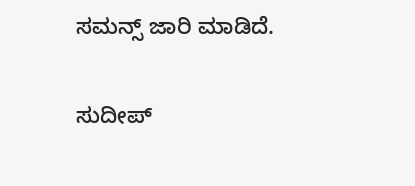ಸಮನ್ಸ್ ಜಾರಿ ಮಾಡಿದೆ.

ಸುದೀಪ್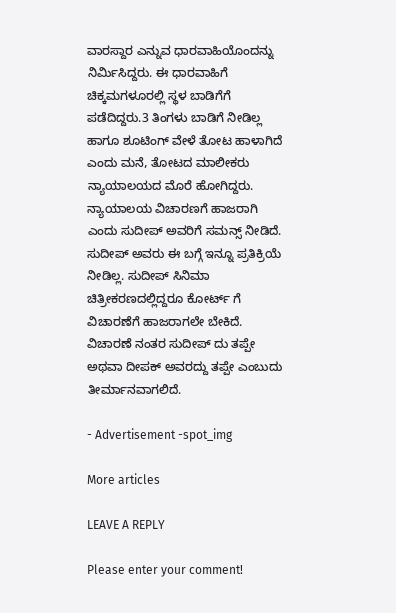ವಾರಸ್ದಾರ ಎನ್ನುವ ಧಾರವಾಹಿಯೊಂದನ್ನು ನಿರ್ಮಿಸಿದ್ದರು. ಈ ಧಾರವಾಹಿಗೆ ಚಿಕ್ಕಮಗಳೂರಲ್ಲಿ ಸ್ಥಳ ಬಾಡಿಗೆಗೆ ಪಡೆದಿದ್ದರು.3 ತಿಂಗಳು ಬಾಡಿಗೆ ನೀಡಿಲ್ಲ ಹಾಗೂ ಶೂಟಿಂಗ್ ವೇಳೆ ತೋಟ ಹಾಳಾಗಿದೆ ಎಂದು ಮನೆ, ತೋಟದ ಮಾಲೀಕರು ನ್ಯಾಯಾಲಯದ ಮೊರೆ ಹೋಗಿದ್ದರು. ನ್ಯಾಯಾಲಯ ವಿಚಾರಣಗೆ ಹಾಜರಾಗಿ ಎಂದು ಸುದೀಪ್ ಅವರಿಗೆ ಸಮನ್ಸ್ ನೀಡಿದೆ.
ಸುದೀಪ್ ಅವರು ಈ ಬಗ್ಗೆ ಇನ್ನೂ ಪ್ರತಿಕ್ರಿಯೆ ನೀಡಿಲ್ಲ. ಸುದೀಪ್ ಸಿನಿಮಾ ಚಿತ್ರೀಕರಣದಲ್ಲಿದ್ದರೂ ಕೋರ್ಟ್ ಗೆ ವಿಚಾರಣೆಗೆ ಹಾಜರಾಗಲೇ ಬೇಕಿದೆ.
ವಿಚಾರಣೆ ನಂತರ ಸುದೀಪ್ ದು ತಪ್ಪೇ ಅಥವಾ ದೀಪಕ್ ಅವರದ್ದು ತಪ್ಪೇ ಎಂಬುದು ತೀರ್ಮಾನವಾಗಲಿದೆ.

- Advertisement -spot_img

More articles

LEAVE A REPLY

Please enter your comment!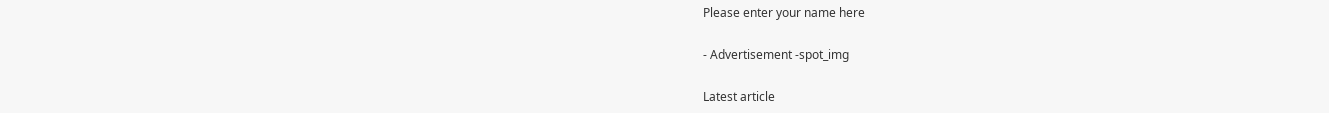Please enter your name here

- Advertisement -spot_img

Latest article